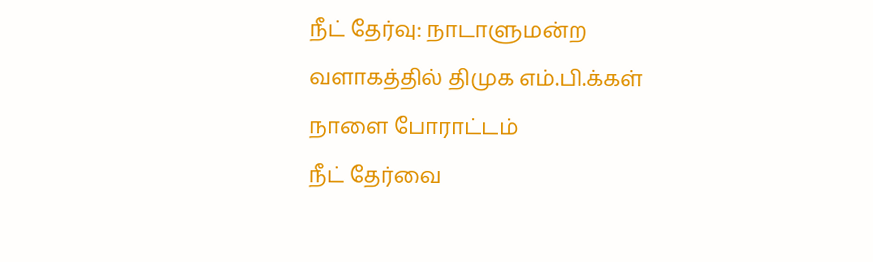நீட் தேர்வு: நாடாளுமன்ற வளாகத்தில் திமுக எம்.பி.க்கள் நாளை போராட்டம்
நீட் தேர்வை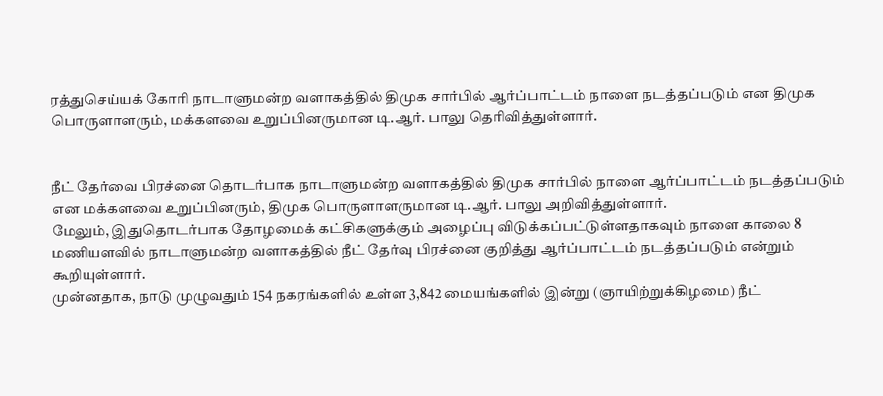ரத்துசெய்யக் கோரி நாடாளுமன்ற வளாகத்தில் திமுக சார்பில் ஆர்ப்பாட்டம் நாளை நடத்தப்படும் என திமுக பொருளாளரும், மக்களவை உறுப்பினருமான டி.ஆர். பாலு தெரிவித்துள்ளார்.


நீட் தேர்வை பிரச்னை தொடர்பாக நாடாளுமன்ற வளாகத்தில் திமுக சார்பில் நாளை ஆர்ப்பாட்டம் நடத்தப்படும் என மக்களவை உறுப்பினரும், திமுக பொருளாளருமான டி.ஆர். பாலு அறிவித்துள்ளார்.
மேலும், இதுதொடர்பாக தோழமைக் கட்சிகளுக்கும் அழைப்பு விடுக்கப்பட்டுள்ளதாகவும் நாளை காலை 8 மணியளவில் நாடாளுமன்ற வளாகத்தில் நீட் தேர்வு பிரச்னை குறித்து ஆர்ப்பாட்டம் நடத்தப்படும் என்றும் கூறியுள்ளார்.
முன்னதாக, நாடு முழுவதும் 154 நகரங்களில் உள்ள 3,842 மையங்களில் இன்று (ஞாயிற்றுக்கிழமை) நீட்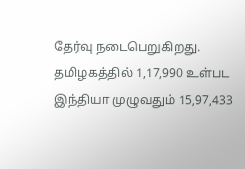தேர்வு நடைபெறுகிறது. தமிழகத்தில் 1,17,990 உள்பட இந்தியா முழுவதும் 15,97,433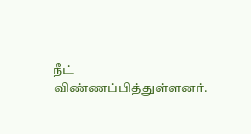நீட் விண்ணப்பித்துள்ளனர்.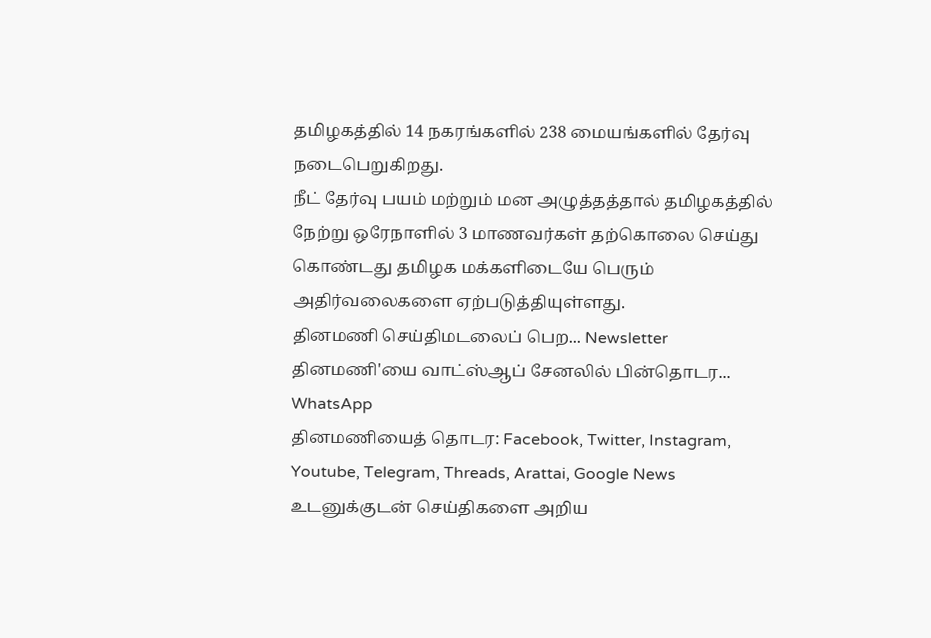தமிழகத்தில் 14 நகரங்களில் 238 மையங்களில் தேர்வு நடைபெறுகிறது.
நீட் தேர்வு பயம் மற்றும் மன அழுத்தத்தால் தமிழகத்தில் நேற்று ஒரேநாளில் 3 மாணவர்கள் தற்கொலை செய்து கொண்டது தமிழக மக்களிடையே பெரும் அதிர்வலைகளை ஏற்படுத்தியுள்ளது.
தினமணி செய்திமடலைப் பெற... Newsletter
தினமணி'யை வாட்ஸ்ஆப் சேனலில் பின்தொடர... WhatsApp
தினமணியைத் தொடர: Facebook, Twitter, Instagram, Youtube, Telegram, Threads, Arattai, Google News
உடனுக்குடன் செய்திகளை அறிய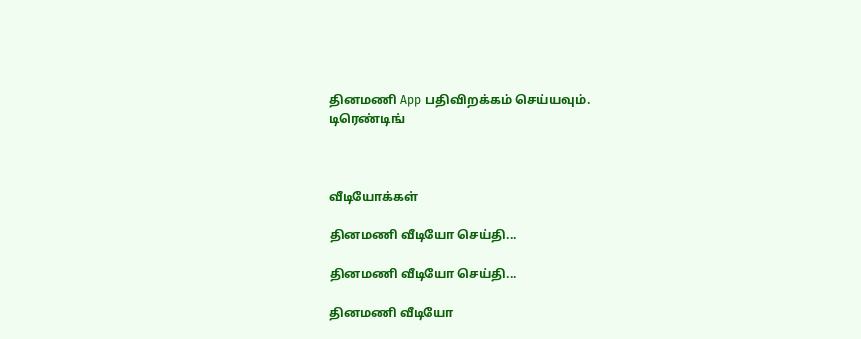தினமணி App பதிவிறக்கம் செய்யவும்.
டிரெண்டிங்



வீடியோக்கள்

தினமணி வீடியோ செய்தி...

தினமணி வீடியோ செய்தி...

தினமணி வீடியோ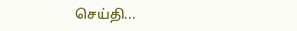செய்தி...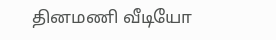தினமணி வீடியோ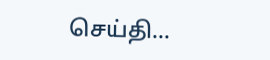செய்தி...